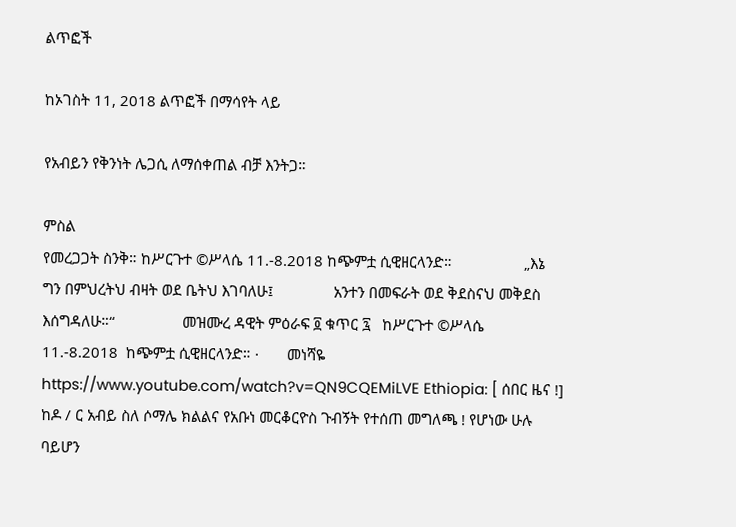ልጥፎች

ከኦገስት 11, 2018 ልጥፎች በማሳየት ላይ

የአብይን የቅንነት ሌጋሲ ለማሰቀጠል ብቻ እንትጋ።

ምስል
የመረጋጋት ስንቅ። ከሥርጉተ ©ሥላሴ 11.-8.2018 ከጭምቷ ሲዊዘርላንድ።                  „እኔ ግን በምህረትህ ብዛት ወደ ቤትህ እገባለሁ፤               አንተን በመፍራት ወደ ቅደስናህ መቅደስ እሰግዳለሁ።“                 መዝሙረ ዳዊት ምዕራፍ ፬ ቁጥር ፯   ከሥርጉተ ©ሥላሴ  11.-8.2018  ከጭምቷ ሲዊዘርላንድ። ·       መነሻዬ https://www.youtube.com/watch?v=QN9CQEMiLVE Ethiopia: [ ሰበር ዜና !] ከዶ / ር አብይ ስለ ሶማሌ ክልልና የአቡነ መርቆርዮስ ጉብኝት የተሰጠ መግለጫ ! የሆነው ሁሉ ባይሆን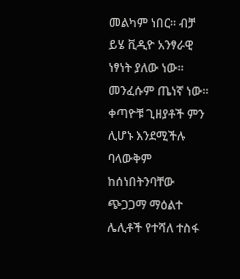መልካም ነበር። ብቻ ይሄ ቪዲዮ አንፃራዊ ነፃነት ያለው ነው። መንፈሱም ጤነኛ ነው። ቀጣዮቹ ጊዘያቶች ምን ሊሆኑ እንደሚችሉ ባላውቅም ከሰነበትንባቸው ጭጋጋማ ማዕልተ ሌሊቶች የተሻለ ተስፋ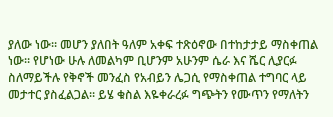ያለው ነው። መሆን ያለበት ዓለም አቀፍ ተጽዕኖው በተከታታይ ማስቀጠል ነው። የሆነው ሁሉ ለመልካም ቢሆንም አሁንም ሴራ እና ሼር ሊያርፉ ስለማይችሉ የቅኖች መንፈስ የአብይን ሌጋሲ የማስቀጠል ተግባር ላይ መታተር ያስፈልጋል። ይሄ ቁስል እዬቀራረፉ ግጭትን የሙጥን የማለትን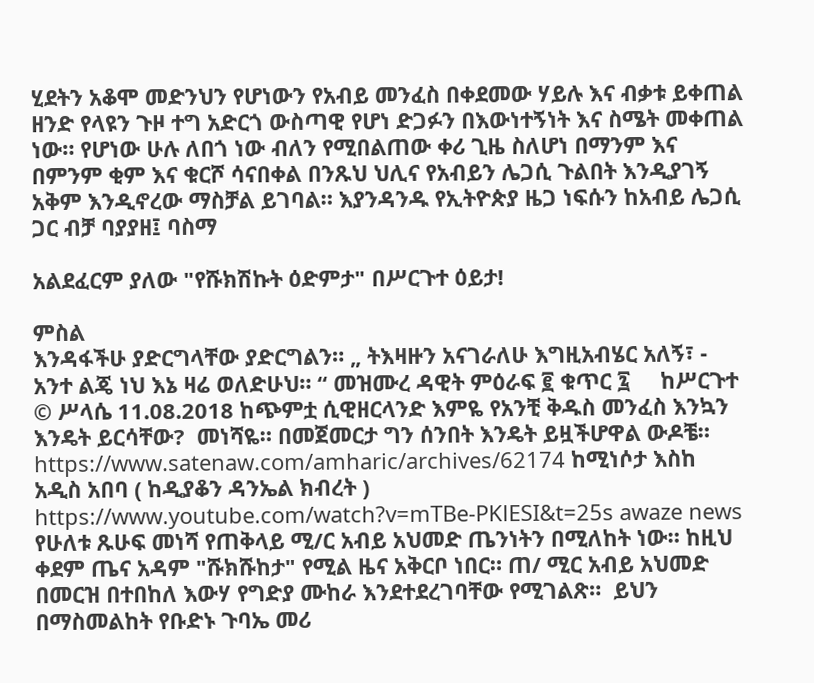ሂደትን አቆሞ መድንህን የሆነውን የአብይ መንፈስ በቀደመው ሃይሉ እና ብቃቱ ይቀጠል ዘንድ የላዩን ጉዞ ተግ አድርጎ ውስጣዊ የሆነ ድጋፉን በእውነተኝነት እና ስሜት መቀጠል ነው። የሆነው ሁሉ ለበጎ ነው ብለን የሚበልጠው ቀሪ ጊዜ ስለሆነ በማንም እና በምንም ቂም እና ቁርሾ ሳናበቀል በንጹህ ህሊና የአብይን ሌጋሲ ጉልበት እንዲያገኝ አቅም እንዲኖረው ማስቻል ይገባል። እያንዳንዱ የኢትዮጵያ ዜጋ ነፍሱን ከአብይ ሌጋሲ ጋር ብቻ ባያያዘ፤ ባስማ

አልደፈርም ያለው "የሹክሽኩት ዕድምታ" በሥርጉተ ዕይታ!

ምስል
እንዳፋችሁ ያድርግላቸው ያድርግልን። „ ትእዛዙን አናገራለሁ እግዚአብሄር አለኝ፣ - አንተ ልጄ ነህ እኔ ዛሬ ወለድሁህ። “ መዝሙረ ዳዊት ምዕራፍ ፪ ቁጥር ፯     ከሥርጉተ © ሥላሴ 11.08.2018 ከጭምቷ ሲዊዘርላንድ እምዬ የአንቺ ቅዱስ መንፈስ እንኳን እንዴት ይርሳቸው?  መነሻዬ። በመጀመርታ ግን ሰንበት እንዴት ይዟችሆዋል ውዶቼ። https://www.satenaw.com/amharic/archives/62174 ከሚነሶታ እስከ አዲስ አበባ ( ከዲያቆን ዳንኤል ክብረት ) https://www.youtube.com/watch?v=mTBe-PKlESI&t=25s awaze news የሁለቱ ጹሁፍ መነሻ የጠቅላይ ሚ/ር አብይ አህመድ ጤንነትን በሚለከት ነው። ከዚህ ቀደም ጤና አዳም "ሹክሹከታ" የሚል ዜና አቅርቦ ነበር። ጠ/ ሚር አብይ አህመድ በመርዝ በተበከለ እውሃ የግድያ ሙከራ እንደተደረገባቸው የሚገልጽ።  ይህን በማስመልከት የቡድኑ ጉባኤ መሪ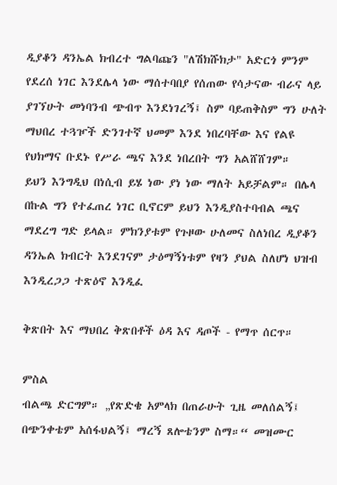ዲያቆን ዳንኤል ክብረተ ግልባጩን "ለሽክሹክታ" አድርጎ ምንም የደረሰ ነገር እንደሌላ ነው ማሰተባበያ የሰጠው የሳታናው ብራና ላይ ያገኘሁት መነባንብ ጭብጥ እንደነገረኝ፤ ስም ባይጠቅስም ግን ሁለት ማህበረ ተጓዦች ድንገተኛ ህመም እንደ ነበረባቸው እና የልዩ የህክማና ቡደኑ የሥራ ጫና እንደ ነበረበት ግን አልሸሸገም።   ይህን እንግዲህ በነሲብ ይሄ ነው ያነ ነው ማለት አይቻልም። በሌላ በኩል ግን የተፈጠረ ነገር ቢኖርም ይህን እንዲያስተባብል ጫና ማደረግ ግድ ይላል። ምክንያቱም የጉዞው ሁለመና ስለነበረ ዲያቆን ዳንኤል ክብርት እንደገናም ታዕማኝነቱም የዛን ያህል ስለሆነ ህዝብ እንዲረጋጋ ተጽዕኖ እንዲፈ

ቅጽበት እና ማህበረ ቅጽበቶች ዕዳ እና ዳጦች - የማጥ ሰርጥ።

ምስል
ብልጫ ድርግም። „የጽድቄ አምላክ በጠራሁት ጊዜ መለሰልኝ፤ በጭንቀቴም አሰፋህልኝ፤ ማረኝ ጸሎቴንም ስማ።“ መዝሙር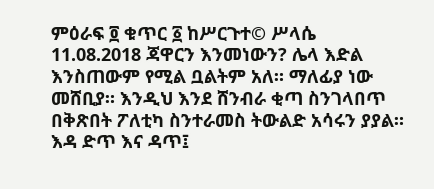ምዕራፍ ፬ ቁጥር ፩ ከሥርጉተ© ሥላሴ  11.08.2018 ጃዋርን እንመነውን? ሌላ እድል እንስጠውም የሚል ቧልትም አለ። ማለፊያ ነው መሸቢያ። እንዲህ እንደ ሸንብራ ቂጣ ስንገላበጥ በቅጽበት ፖለቲካ ስንተራመስ ትውልድ አሳሩን ያያል። እዳ ድጥ እና ዳጥ፤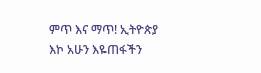ምጥ እና ማጥ! ኢትዮጵያ እኮ አሁን እዬጠፋችን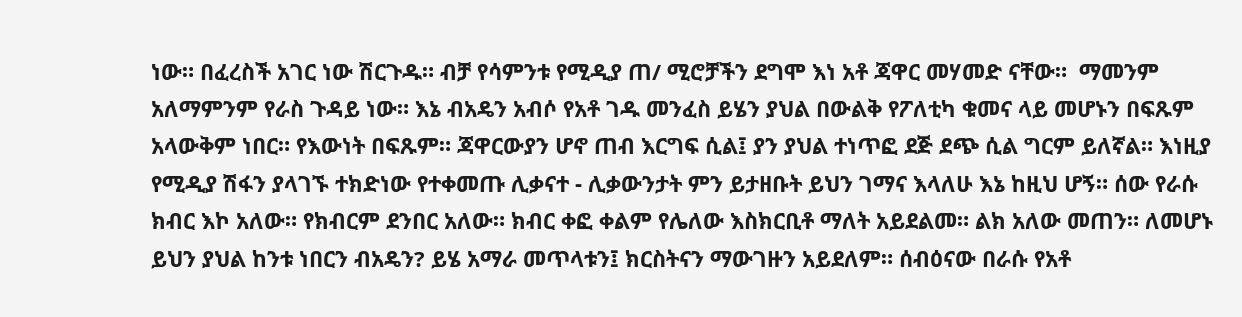ነው። በፈረስች አገር ነው ሽርጉዱ። ብቻ የሳምንቱ የሚዲያ ጠ/ ሚሮቻችን ደግሞ እነ አቶ ጃዋር መሃመድ ናቸው።  ማመንም አለማምንም የራስ ጉዳይ ነው። እኔ ብአዴን አብሶ የአቶ ገዱ መንፈስ ይሄን ያህል በውልቅ የፖለቲካ ቁመና ላይ መሆኑን በፍጹም አላውቅም ነበር። የእውነት በፍጹም። ጃዋርውያን ሆኖ ጠብ እርግፍ ሲል፤ ያን ያህል ተነጥፎ ደጅ ደጭ ሲል ግርም ይለኛል። እነዚያ የሚዲያ ሽፋን ያላገኙ ተክድነው የተቀመጡ ሊቃናተ - ሊቃውንታት ምን ይታዘቡት ይህን ገማና እላለሁ እኔ ከዚህ ሆኝ። ሰው የራሱ ክብር እኮ አለው። የክብርም ደንበር አለው። ክብር ቀፎ ቀልም የሌለው እስክርቢቶ ማለት አይደልመ። ልክ አለው መጠን። ለመሆኑ ይህን ያህል ከንቱ ነበርን ብአዴን? ይሄ አማራ መጥላቱን፤ ክርስትናን ማውገዙን አይደለም። ሰብዕናው በራሱ የአቶ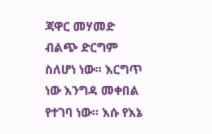ጃዋር መሃመድ ብልጭ ድርግም ስለሆነ ነው። እርግጥ ነው እንግዳ መቀበል የተገባ ነው። እሱ የእኔ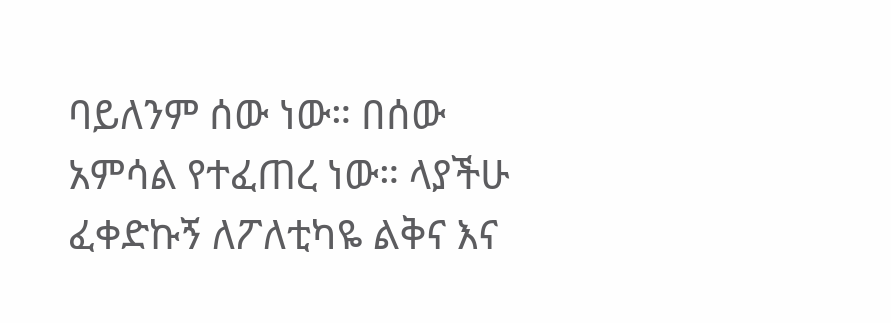ባይለንም ሰው ነው። በሰው አምሳል የተፈጠረ ነው። ላያችሁ ፈቀድኩኝ ለፖለቲካዬ ልቅና እና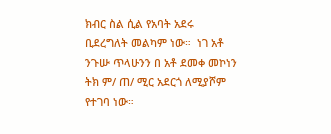ክብር ስል ሲል የአባት አደሩ ቢደረግለት መልካም ነው።  ነገ አቶ ንጉሡ ጥላሁንን በ አቶ ደመቀ መኮነን ትክ ም/ ጠ/ ሚር አደርጎ ለሚያሾም የተገባ ነው።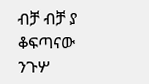ብቻ ብቻ ያ ቆፍጣናው ንጉሦ